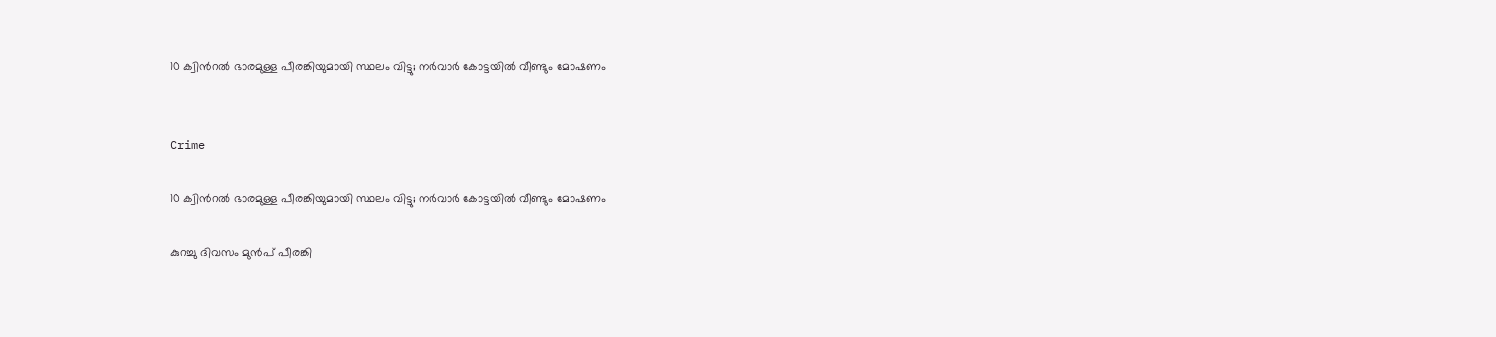10 ക്വിന്‍റൽ ഭാരമുള്ള പീരങ്കിയുമായി സ്ഥലം വിട്ടു; നർവാർ കോട്ടയിൽ വീണ്ടും മോഷണം


Crime

10 ക്വിന്‍റൽ ഭാരമുള്ള പീരങ്കിയുമായി സ്ഥലം വിട്ടു; നർവാർ കോട്ടയിൽ വീണ്ടും മോഷണം

കുറച്ചു ദിവസം മുൻപ് പീരങ്കി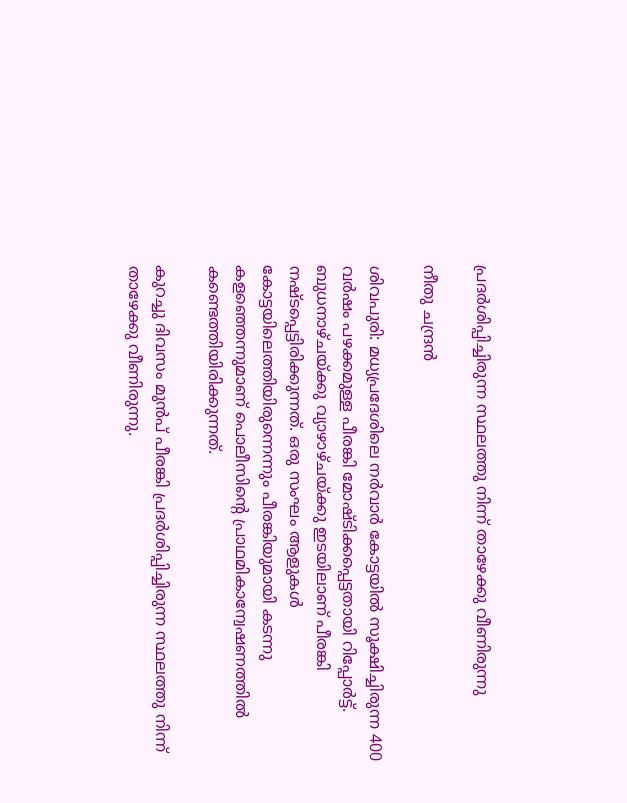പ്രദർശിപ്പിച്ചിരുന്ന സ്ഥലത്തു നിന്ന് താഴേക്കു വീണിരുന്നു

നീതു ചന്ദ്രൻ

ശിവപുരി: മധ്യപ്രദേശിലെ നർവാർ കോട്ടയിൽ സൂക്ഷിച്ചിരുന്ന 400 വർഷം പഴക്കമുള്ള പീരങ്കി മോഷ്ടിക്കപ്പെട്ടതായി റിപ്പോർട്ട്. ബുധനാഴ്ചയ്ക്കു വ്യാഴാഴ്ചയ്ക്കു ഇടയിലാണ് പീരങ്കി നഷ്ടപ്പെട്ടിരിക്കുന്നത്. ഒരു സംഘം ആളുകൾ കോട്ടയിലെത്തിയിരുന്നെന്നും പീരങ്കിയുമായി കടന്നു കളഞ്ഞെന്നുമാണ് പൊലീസിന്‍റെ പ്രാഥമികാന്വേഷണത്തിൽ കണ്ടെത്തിയിരിക്കുന്നത്.

കുറച്ചു ദിവസം മുൻപ് പീരങ്കി പ്രദർശിപ്പിച്ചിരുന്ന സ്ഥലത്തു നിന്ന് താഴേക്കു വീണിരുന്നു.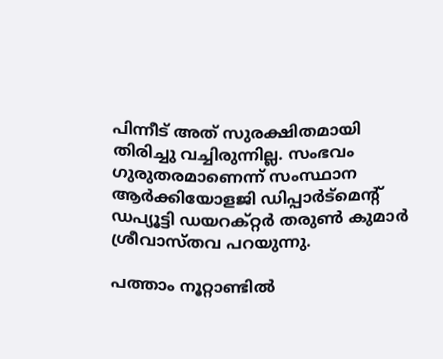പിന്നീട് അത് സുരക്ഷിതമായി തിരിച്ചു വച്ചിരുന്നില്ല. സംഭവം ഗുരുതരമാണെന്ന് സംസ്ഥാന ആർക്കിയോളജി ഡിപ്പാർട്മെന്‍റ് ഡപ്യൂട്ടി ഡയറക്റ്റർ തരുൺ കുമാർ ശ്രീവാസ്തവ പറയുന്നു.

പത്താം നൂറ്റാണ്ടിൽ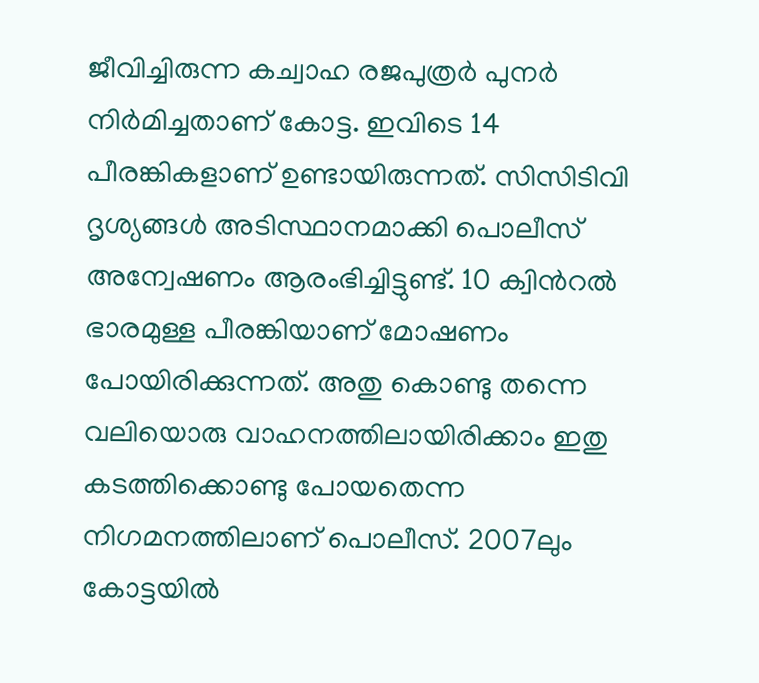ജീവിച്ചിരുന്ന കച്വാഹ രജപുത്രർ പുനർ നിർമിച്ചതാണ് കോട്ട. ഇവിടെ 14 പീരങ്കികളാണ് ഉണ്ടായിരുന്നത്. സിസിടിവി ദൃശ്യങ്ങൾ അടിസ്ഥാനമാക്കി പൊലീസ് അന്വേഷണം ആരംഭിച്ചിട്ടുണ്ട്. 10 ക്വിന്‍റൽ ഭാരമുള്ള പീരങ്കിയാണ് മോഷണം പോയിരിക്കുന്നത്. അതു കൊണ്ടു തന്നെ വലിയൊരു വാഹനത്തിലായിരിക്കാം ഇതു കടത്തിക്കൊണ്ടു പോയതെന്ന നിഗമനത്തിലാണ് പൊലീസ്. 2007ലും കോട്ടയിൽ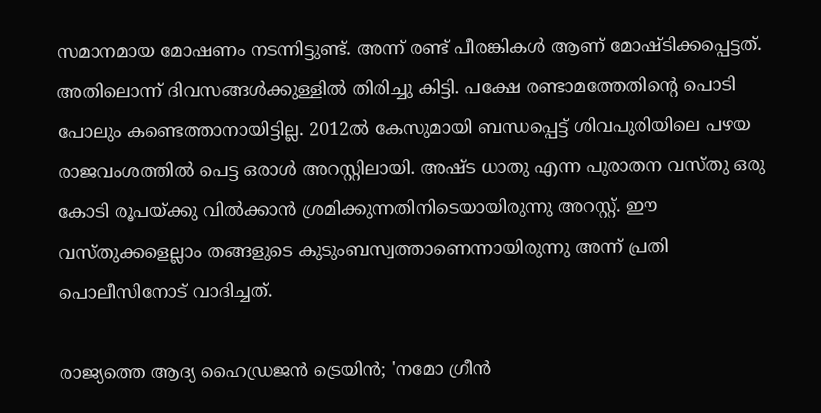സമാനമായ മോഷണം നടന്നിട്ടുണ്ട്. അന്ന് രണ്ട് പീരങ്കികൾ ആണ് മോഷ്ടിക്കപ്പെട്ടത്. അതിലൊന്ന് ദിവസങ്ങൾക്കുള്ളിൽ തിരിച്ചു കിട്ടി. പക്ഷേ രണ്ടാമത്തേതിന്‍റെ പൊടി പോലും കണ്ടെത്താനായിട്ടില്ല. 2012ൽ കേസുമായി ബന്ധപ്പെട്ട് ശിവപുരിയിലെ പഴയ രാജവംശത്തിൽ പെട്ട ഒരാൾ അറസ്റ്റിലായി. അഷ്ട ധാതു എന്ന പുരാതന വസ്തു ഒരു കോടി രൂപയ്ക്കു വിൽക്കാൻ ശ്രമിക്കുന്നതിനിടെയായിരുന്നു അറസ്റ്റ്. ഈ വസ്തുക്കളെല്ലാം തങ്ങളുടെ കുടുംബസ്വത്താണെന്നായിരുന്നു അന്ന് പ്രതി പൊലീസിനോട് വാദിച്ചത്.

രാജ്യത്തെ ആദ്യ ഹൈഡ്രജൻ ട്രെയിൻ; 'നമോ ഗ്രീൻ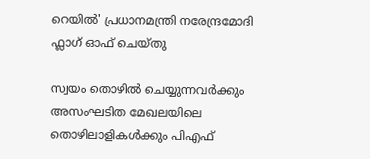റെയിൽ' പ്രധാനമന്ത്രി നരേന്ദ്രമോദി ഫ്ലാഗ് ഓഫ് ചെയ്തു

സ്വയം തൊഴിൽ ചെയ്യുന്നവർക്കും അസംഘടിത മേഖലയിലെ തൊഴിലാളികൾക്കും പിഎഫ്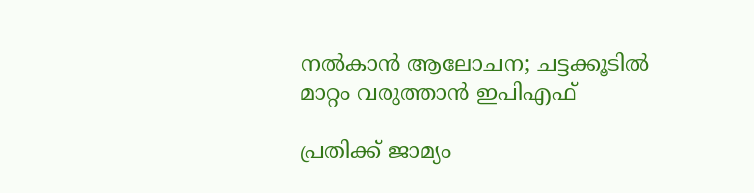നൽകാൻ ആലോചന; ചട്ടക്കൂടിൽ മാറ്റം വരുത്താൻ ഇപിഎഫ്

പ്രതിക്ക് ജാമ‍്യം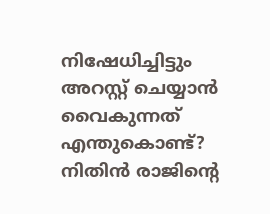നിഷേധിച്ചിട്ടും അറസ്റ്റ് ചെയ്യാൻ വൈകുന്നത് എന്തുകൊണ്ട്‍? നിതിൻ രാജിന്‍റെ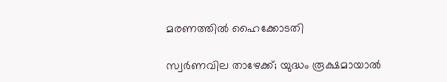മരണത്തിൽ ഹൈക്കോടതി

സ്വർണവില താഴേക്ക്; യുദ്ധം രൂക്ഷമായാൽ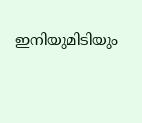ഇനിയുമിടിയും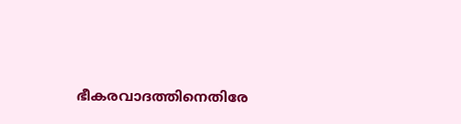ഭീകരവാദത്തിനെതിരേ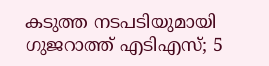കടുത്ത നടപടിയുമായി ഗുജറാത്ത് എടിഎസ്; 5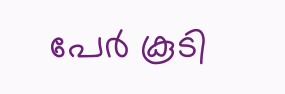പേർ കൂടി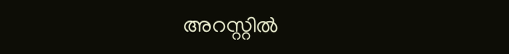അറസ്റ്റിൽ